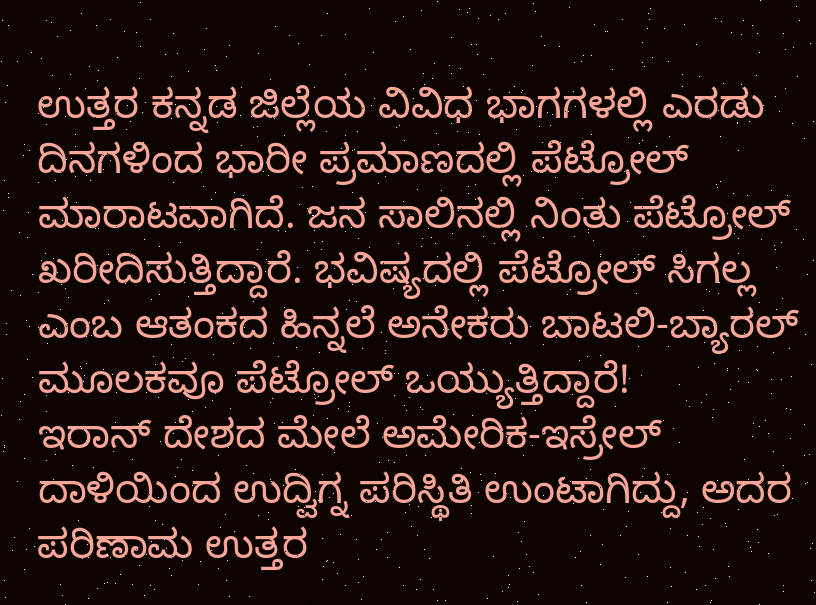ಉತ್ತರ ಕನ್ನಡ ಜಿಲ್ಲೆಯ ವಿವಿಧ ಭಾಗಗಳಲ್ಲಿ ಎರಡು ದಿನಗಳಿಂದ ಭಾರೀ ಪ್ರಮಾಣದಲ್ಲಿ ಪೆಟ್ರೋಲ್ ಮಾರಾಟವಾಗಿದೆ. ಜನ ಸಾಲಿನಲ್ಲಿ ನಿಂತು ಪೆಟ್ರೋಲ್ ಖರೀದಿಸುತ್ತಿದ್ದಾರೆ. ಭವಿಷ್ಯದಲ್ಲಿ ಪೆಟ್ರೋಲ್ ಸಿಗಲ್ಲ ಎಂಬ ಆತಂಕದ ಹಿನ್ನಲೆ ಅನೇಕರು ಬಾಟಲಿ-ಬ್ಯಾರಲ್ ಮೂಲಕವೂ ಪೆಟ್ರೋಲ್ ಒಯ್ಯುತ್ತಿದ್ದಾರೆ!
ಇರಾನ್ ದೇಶದ ಮೇಲೆ ಅಮೇರಿಕ-ಇಸ್ರೇಲ್ ದಾಳಿಯಿಂದ ಉದ್ವಿಗ್ನ ಪರಿಸ್ಥಿತಿ ಉಂಟಾಗಿದ್ದು, ಅದರ ಪರಿಣಾಮ ಉತ್ತರ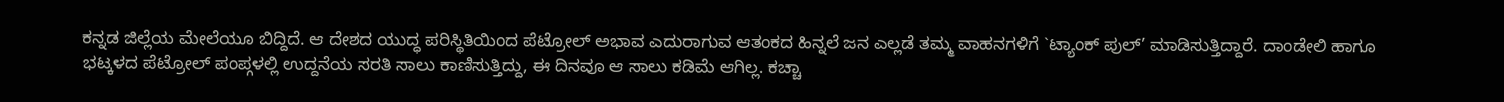ಕನ್ನಡ ಜಿಲ್ಲೆಯ ಮೇಲೆಯೂ ಬಿದ್ದಿದೆ. ಆ ದೇಶದ ಯುದ್ಧ ಪರಿಸ್ಥಿತಿಯಿಂದ ಪೆಟ್ರೋಲ್ ಅಭಾವ ಎದುರಾಗುವ ಆತಂಕದ ಹಿನ್ನಲೆ ಜನ ಎಲ್ಲಡೆ ತಮ್ಮ ವಾಹನಗಳಿಗೆ `ಟ್ಯಾಂಕ್ ಪುಲ್’ ಮಾಡಿಸುತ್ತಿದ್ದಾರೆ. ದಾಂಡೇಲಿ ಹಾಗೂ ಭಟ್ಕಳದ ಪೆಟ್ರೋಲ್ ಪಂಪ್ಗಳಲ್ಲಿ ಉದ್ದನೆಯ ಸರತಿ ಸಾಲು ಕಾಣಿಸುತ್ತಿದ್ದು, ಈ ದಿನವೂ ಆ ಸಾಲು ಕಡಿಮೆ ಆಗಿಲ್ಲ. ಕಚ್ಚಾ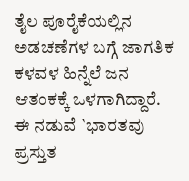ತೈಲ ಪೂರೈಕೆಯಲ್ಲಿನ ಅಡಚಣೆಗಳ ಬಗ್ಗೆ ಜಾಗತಿಕ ಕಳವಳ ಹಿನ್ನೆಲೆ ಜನ ಆತಂಕಕ್ಕೆ ಒಳಗಾಗಿದ್ದಾರೆ.
ಈ ನಡುವೆ `ಭಾರತವು ಪ್ರಸ್ತುತ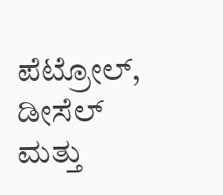ಪೆಟ್ರೋಲ್, ಡೀಸೆಲ್ ಮತ್ತು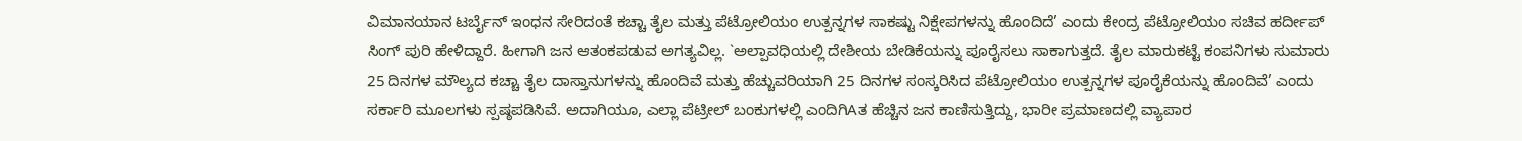ವಿಮಾನಯಾನ ಟರ್ಬೈನ್ ಇಂಧನ ಸೇರಿದಂತೆ ಕಚ್ಚಾ ತೈಲ ಮತ್ತು ಪೆಟ್ರೋಲಿಯಂ ಉತ್ಪನ್ನಗಳ ಸಾಕಷ್ಟು ನಿಕ್ಷೇಪಗಳನ್ನು ಹೊಂದಿದೆ’ ಎಂದು ಕೇಂದ್ರ ಪೆಟ್ರೋಲಿಯಂ ಸಚಿವ ಹರ್ದೀಪ್ ಸಿಂಗ್ ಪುರಿ ಹೇಳಿದ್ದಾರೆ. ಹೀಗಾಗಿ ಜನ ಆತಂಕಪಡುವ ಅಗತ್ಯವಿಲ್ಲ. `ಅಲ್ಪಾವಧಿಯಲ್ಲಿ ದೇಶೀಯ ಬೇಡಿಕೆಯನ್ನು ಪೂರೈಸಲು ಸಾಕಾಗುತ್ತದೆ. ತೈಲ ಮಾರುಕಟ್ಟೆ ಕಂಪನಿಗಳು ಸುಮಾರು 25 ದಿನಗಳ ಮೌಲ್ಯದ ಕಚ್ಚಾ ತೈಲ ದಾಸ್ತಾನುಗಳನ್ನು ಹೊಂದಿವೆ ಮತ್ತು ಹೆಚ್ಚುವರಿಯಾಗಿ 25 ದಿನಗಳ ಸಂಸ್ಕರಿಸಿದ ಪೆಟ್ರೋಲಿಯಂ ಉತ್ಪನ್ನಗಳ ಪೂರೈಕೆಯನ್ನು ಹೊಂದಿವೆ’ ಎಂದು ಸರ್ಕಾರಿ ಮೂಲಗಳು ಸ್ಪಷ್ಠಪಡಿಸಿವೆ. ಅದಾಗಿಯೂ, ಎಲ್ಲಾ ಪೆಟ್ರೀಲ್ ಬಂಕುಗಳಲ್ಲಿ ಎಂದಿಗಿAತ ಹೆಚ್ಚಿನ ಜನ ಕಾಣಿಸುತ್ತಿದ್ದು, ಭಾರೀ ಪ್ರಮಾಣದಲ್ಲಿ ವ್ಯಾಪಾರ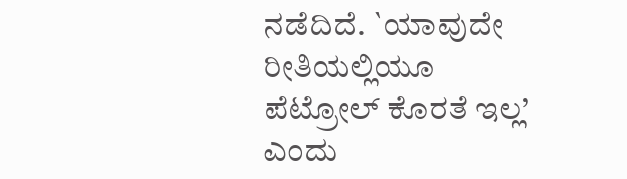ನಡೆದಿದೆ. `ಯಾವುದೇ ರೀತಿಯಲ್ಲಿಯೂ ಪೆಟ್ರೋಲ್ ಕೊರತೆ ಇಲ್ಲ’ ಎಂದು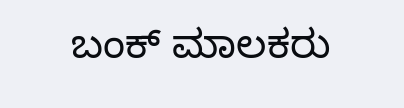ಬಂಕ್ ಮಾಲಕರು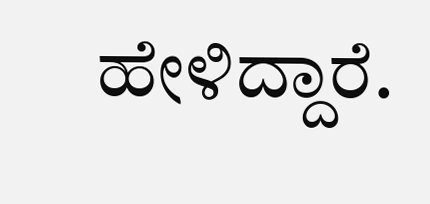ಹೇಳಿದ್ದಾರೆ.